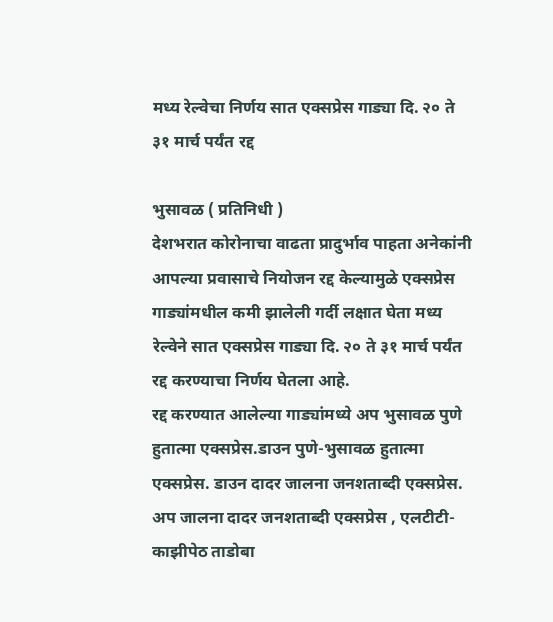मध्य रेल्वेचा निर्णय सात एक्सप्रेस गाड्या दि. २० ते ३१ मार्च पर्यंत रद्द

भुसावळ ( प्रतिनिधी )
देशभरात कोरोनाचा वाढता प्रादुर्भाव पाहता अनेकांनी आपल्या प्रवासाचे नियोजन रद्द केल्यामुळे एक्सप्रेस गाड्यांमधील कमी झालेली गर्दी लक्षात घेता मध्य रेल्वेने सात एक्सप्रेस गाड्या दि. २० ते ३१ मार्च पर्यंत रद्द करण्याचा निर्णय घेतला आहे.
रद्द करण्यात आलेल्या गाड्यांमध्ये अप भुसावळ पुणे हुतात्मा एक्सप्रेस.डाउन पुणे-भुसावळ हुतात्मा एक्सप्रेस. डाउन दादर जालना जनशताब्दी एक्सप्रेस. अप जालना दादर जनशताब्दी एक्सप्रेस , एलटीटी- काझीपेठ ताडोबा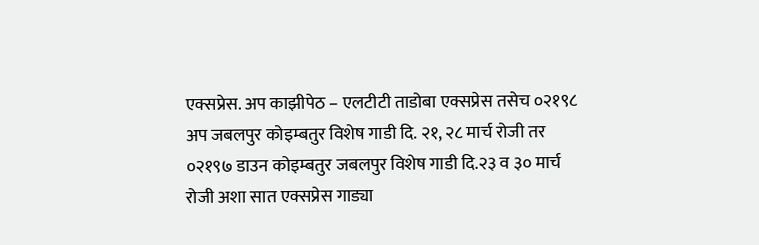एक्सप्रेस. अप काझीपेठ – एलटीटी ताडोबा एक्सप्रेस तसेच ०२१९८ अप जबलपुर कोइम्बतुर विशेष गाडी दि. २१, २८ मार्च रोजी तर ०२१९७ डाउन कोइम्बतुर जबलपुर विशेष गाडी दि.२३ व ३० मार्च रोजी अशा सात एक्सप्रेस गाड्या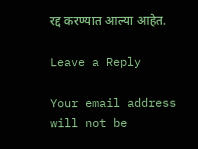रद्द करण्यात आल्या आहेत.

Leave a Reply

Your email address will not be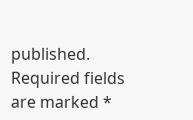published. Required fields are marked *